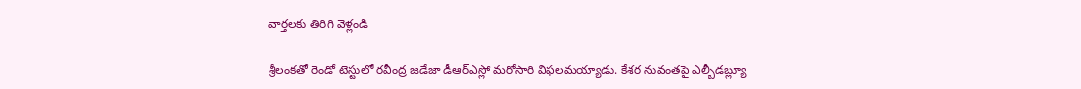వార్తలకు తిరిగి వెళ్లండి

శ్రీలంకతో రెండో టెస్టులో రవీంద్ర జడేజా డీఆర్ఎస్లో మరోసారి విఫలమయ్యాడు. కేశర నువంతపై ఎల్బీడబ్ల్యూ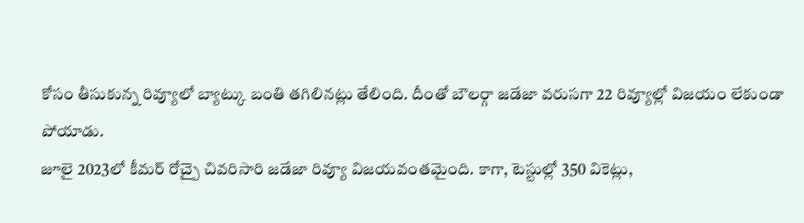కోసం తీసుకున్న రివ్యూలో బ్యాట్కు బంతి తగిలినట్లు తేలింది. దీంతో బౌలర్గా జడేజా వరుసగా 22 రివ్యూల్లో విజయం లేకుండా పోయాడు.
జూలై 2023లో కీమర్ రోచ్పై చివరిసారి జడేజా రివ్యూ విజయవంతమైంది. కాగా, టెస్టుల్లో 350 వికెట్లు,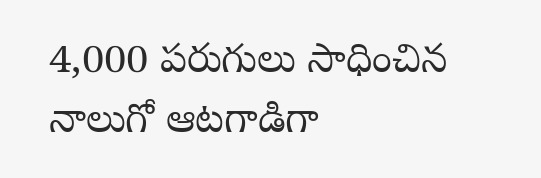4,000 పరుగులు సాధించిన నాలుగో ఆటగాడిగా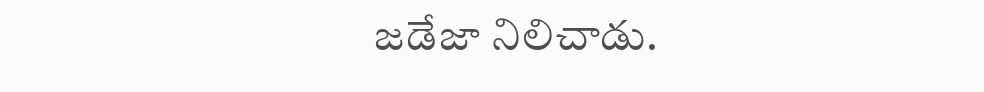జడేజా నిలిచాడు.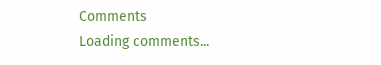Comments
Loading comments...